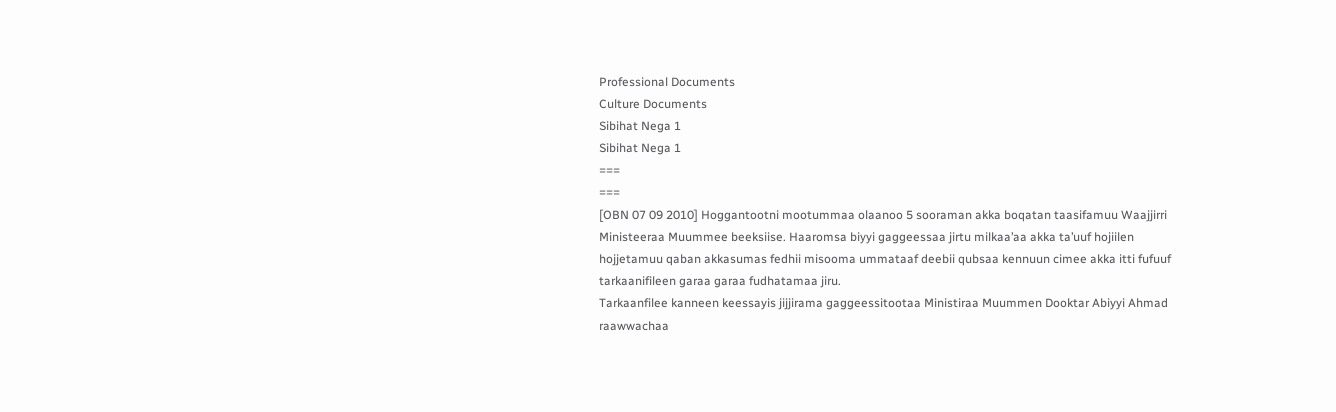Professional Documents
Culture Documents
Sibihat Nega 1
Sibihat Nega 1
===
===
[OBN 07 09 2010] Hoggantootni mootummaa olaanoo 5 sooraman akka boqatan taasifamuu Waajjirri
Ministeeraa Muummee beeksiise. Haaromsa biyyi gaggeessaa jirtu milkaa’aa akka ta’uuf hojiilen
hojjetamuu qaban akkasumas fedhii misooma ummataaf deebii qubsaa kennuun cimee akka itti fufuuf
tarkaanifileen garaa garaa fudhatamaa jiru.
Tarkaanfilee kanneen keessayis jijjirama gaggeessitootaa Ministiraa Muummen Dooktar Abiyyi Ahmad
raawwachaa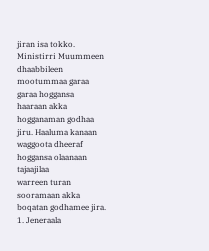jiran isa tokko. Ministirri Muummeen dhaabbileen mootummaa garaa garaa hoggansa
haaraan akka hogganaman godhaa jiru. Haaluma kanaan waggoota dheeraf hoggansa olaanaan tajaajilaa
warreen turan sooramaan akka boqatan godhamee jira.
1. Jeneraala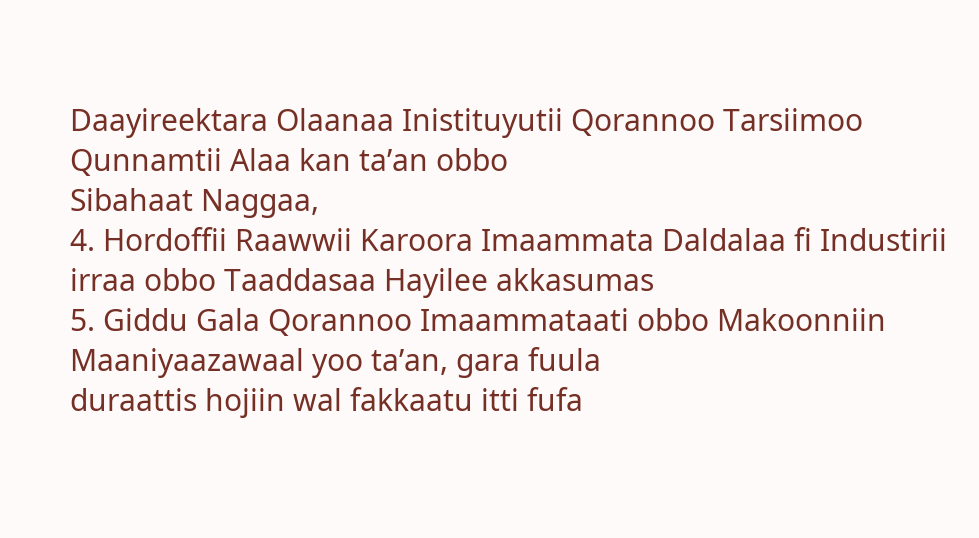Daayireektara Olaanaa Inistituyutii Qorannoo Tarsiimoo Qunnamtii Alaa kan ta’an obbo
Sibahaat Naggaa,
4. Hordoffii Raawwii Karoora Imaammata Daldalaa fi Industirii irraa obbo Taaddasaa Hayilee akkasumas
5. Giddu Gala Qorannoo Imaammataati obbo Makoonniin Maaniyaazawaal yoo ta’an, gara fuula
duraattis hojiin wal fakkaatu itti fufa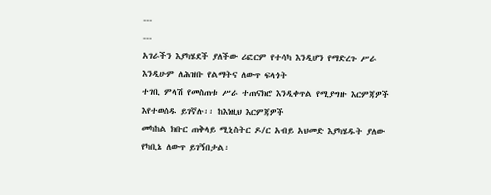---
---
አገራችን እያካሄደች ያለችው ሪፎርም የተሳካ እንዲሆን የማድረጉ ሥራ እንዲሁም ለሕዝቡ የልማትና ለውጥ ፍላጎት
ተገቢ ምላሽ የመስጠቱ ሥራ ተጠናክሮ እንዲቀጥል የሚያግዙ እርምጃዎች እየተወሰዱ ይገኛሉ፡፡ ከእነዚህ እርምጃዎች
መካከል ክቡር ጠቅላይ ሚኒስትር ዶ/ር አብይ አህመድ እያካሄዱት ያለው የካቢኔ ለውጥ ይገኝበታል፡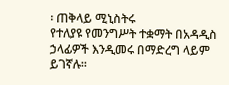፡ ጠቅላይ ሚኒስትሩ
የተለያዩ የመንግሥት ተቋማት በአዳዲስ ኃላፊዎች እንዲመሩ በማድረግ ላይም ይገኛሉ፡፡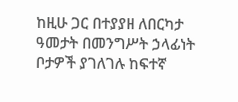ከዚሁ ጋር በተያያዘ ለበርካታ ዓመታት በመንግሥት ኃላፊነት ቦታዎች ያገለገሉ ከፍተኛ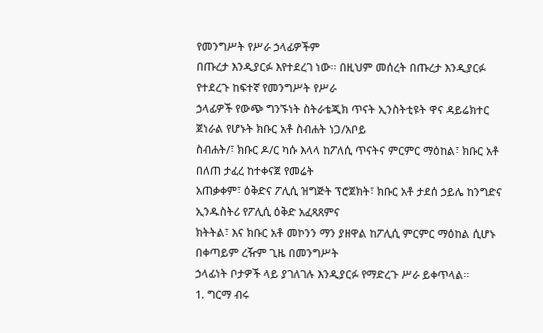የመንግሥት የሥራ ኃላፊዎችም
በጡረታ እንዲያርፉ እየተደረገ ነው፡፡ በዚህም መሰረት በጡረታ እንዲያርፉ የተደረጉ ከፍተኛ የመንግሥት የሥራ
ኃላፊዎች የውጭ ግንኙነት ስትራቴጂክ ጥናት ኢንስትቲዩት ዋና ዳይሬክተር ጀነራል የሆኑት ክቡር አቶ ስብሐት ነጋ/አቦይ
ስብሐት/፣ ክቡር ዶ/ር ካሱ እላላ ከፖለሲ ጥናትና ምርምር ማዕከል፣ ክቡር አቶ በለጠ ታፈረ ከተቀናጀ የመሬት
አጠቃቀም፣ ዕቅድና ፖሊሲ ዝግጅት ፕሮጀክት፣ ክቡር አቶ ታደሰ ኃይሌ ከንግድና ኢንዱስትሪ የፖሊሲ ዕቅድ አፈጻጸምና
ክትትል፣ እና ክቡር አቶ መኮንን ማን ያዘዋል ከፖሊሲ ምርምር ማዕከል ሲሆኑ በቀጣይም ረዥም ጊዜ በመንግሥት
ኃላፊነት ቦታዎች ላይ ያገለገሉ እንዲያርፉ የማድረጉ ሥራ ይቀጥላል፡፡
1. ግርማ ብሩ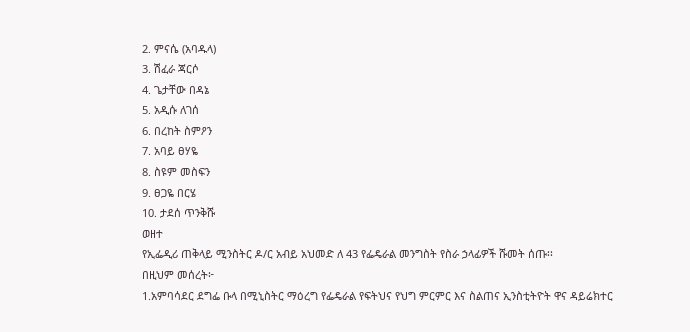2. ምናሴ (አባዱላ)
3. ሽፈራ ጃርሶ
4. ጌታቸው በዳኔ
5. አዲሱ ለገሰ
6. በረከት ስምዖን
7. አባይ ፀሃዬ
8. ስዩም መስፍን
9. ፀጋዬ በርሄ
10. ታደሰ ጥንቅሹ
ወዘተ
የኢፌዲሪ ጠቅላይ ሚንስትር ዶ/ር አብይ አህመድ ለ 43 የፌዴራል መንግስት የስራ ኃላፊዎች ሹመት ሰጡ፡፡
በዚህም መሰረት፦
1.አምባሳደር ደግፌ ቡላ በሚኒስትር ማዕረግ የፌዴራል የፍትህና የህግ ምርምር እና ስልጠና ኢንስቲትዮት ዋና ዳይሬክተር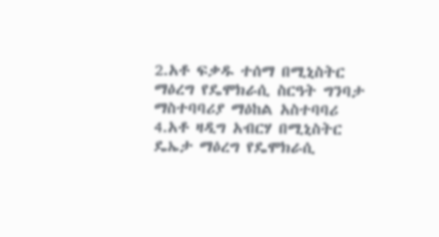2.አቶ ፍቃዱ ተሰማ በሚኒስትር ማዕረግ የዴሞክራሲ ስርዓት ግንባታ ማስተባባሪያ ማዕከል አስተባባሪ
4.አቶ ዛዲግ አብርሃ በሚኒስትር ዴኤታ ማዕረግ የዴሞክራሲ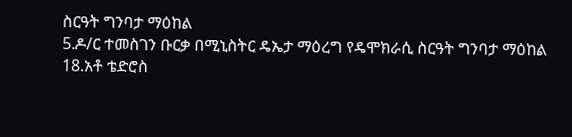ስርዓት ግንባታ ማዕከል
5.ዶ/ር ተመስገን ቡርቃ በሚኒስትር ዴኤታ ማዕረግ የዴሞክራሲ ስርዓት ግንባታ ማዕከል
18.አቶ ቴድሮስ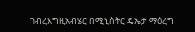ገብረእግዚአብሄር በሚኒስትር ዴኤታ ማዕረግ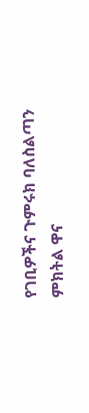የገቢዎችና ጉምሩክ ባለስልጣን ምክትል ዋና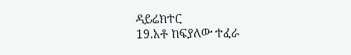ዳይሬክተር
19.አቶ ከፍያለው ተፈራ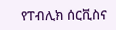የፐብሊክ ሰርቪስና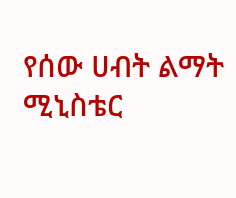የሰው ሀብት ልማት ሚኒስቴር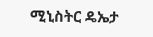ሚኒስትር ዴኤታ